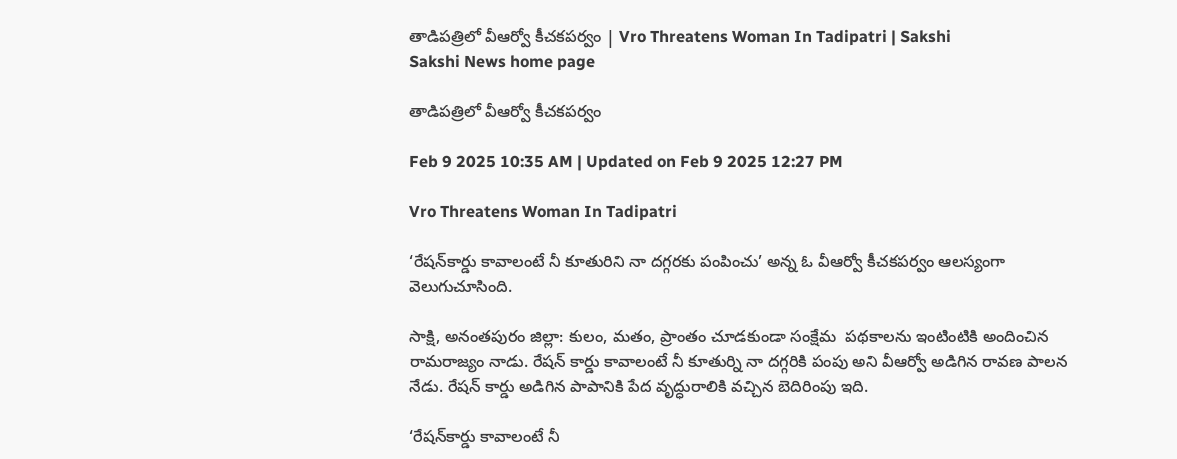తాడిపత్రిలో వీఆర్వో కీచకపర్వం | Vro Threatens Woman In Tadipatri | Sakshi
Sakshi News home page

తాడిపత్రిలో వీఆర్వో కీచకపర్వం

Feb 9 2025 10:35 AM | Updated on Feb 9 2025 12:27 PM

Vro Threatens Woman In Tadipatri

‘రేషన్‌కార్డు కావాలంటే నీ కూతురిని నా దగ్గరకు పంపించు’ అన్న ఓ వీఆర్వో కీచకపర్వం ఆలస్యంగా వెలుగుచూసింది.

సాక్షి, అనంతపురం జిల్లా: కులం, మతం, ప్రాంతం చూడకుండా సంక్షేమ  పథకాలను ఇంటింటికి అందించిన రామరాజ్యం నాడు. రేషన్‌ కార్డు కావాలంటే నీ కూతుర్ని నా దగ్గరికి పంపు అని వీఆర్వో అడిగిన రావణ పాలన నేడు. రేషన్‌ కార్డు అడిగిన పాపానికి పేద వృద్ధురాలికి వచ్చిన బెదిరింపు ఇది.

‘రేషన్‌కార్డు కావాలంటే నీ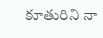కూతురిని నా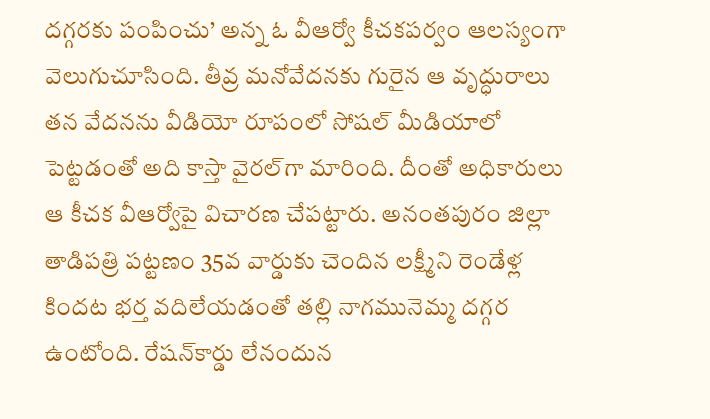దగ్గరకు పంపించు’ అన్న ఓ వీఆర్వో కీచకపర్వం ఆలస్యంగా వెలుగుచూసింది. తీవ్ర మనోవేదనకు గురైన ఆ వృద్ధురాలు తన వేదనను వీడియో రూపంలో సోషల్‌ మీడియాలో పెట్టడంతో అది కాస్తా వైరల్‌గా మారింది. దీంతో అధికారులు ఆ కీచక వీఆర్వోపై విచారణ చేపట్టారు. అనంతపురం జిల్లా తాడిపత్రి పట్టణం 35వ వార్డుకు చెందిన లక్ష్మీని రెండేళ్ల కిందట భర్త వదిలేయడంతో తల్లి నాగమునెమ్మ దగ్గర ఉంటోంది. రేషన్‌కార్డు లేనందున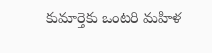కుమార్తెకు ఒంటరి మహిళ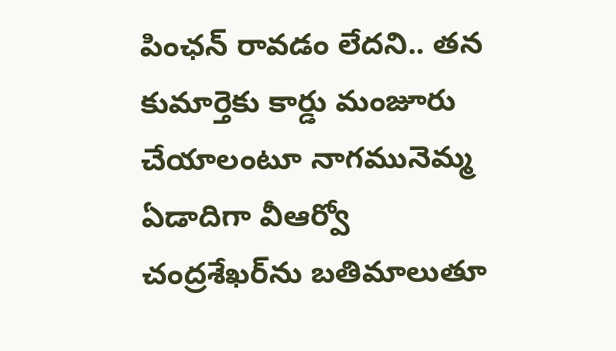పింఛన్‌ రావడం లేదని.. తన కుమార్తెకు కార్డు మంజూరు చేయాలంటూ నాగమునెమ్మ ఏడాదిగా వీఆర్వో చంద్రశేఖర్‌ను బతిమాలుతూ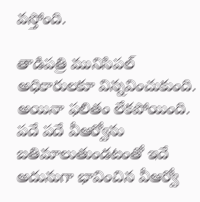వస్తోంది.

తాడిపత్రి మునిసిపల్‌ అధికారులకూ విన్నవించుకుంది. అయినా ఫలితం లేకపోయింది. పదే పదే వీఆర్వోను బతిమాలుతుండటంతో ఇదే అదునుగా భావించిన వీఆర్వో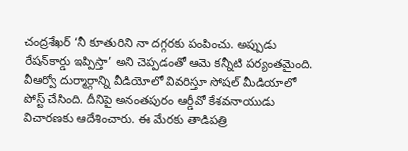చంద్రశేఖర్‌ ‘నీ కూతురిని నా దగ్గరకు పంపించు. అప్పుడు రేషన్‌కార్డు ఇప్పిస్తా’ అని చెప్పడంతో ఆమె కన్నీటి పర్యంతమైంది. వీఆర్వో దుర్మార్గాన్ని వీడియోలో వివరిస్తూ సోషల్‌ మీడియాలో పోస్ట్‌ చేసింది. దీనిపై అనంతపురం ఆర్డీవో కేశవనాయుడు విచారణకు ఆదేశించారు. ఈ మేరకు తాడిపత్రి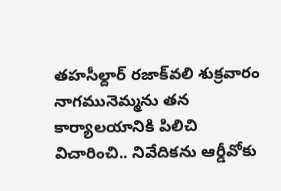తహసీల్దార్‌ రజాక్‌వలి శుక్రవారం నాగమునెమ్మను తన కార్యాలయానికి పిలిచి విచారించి.. నివేదికను ఆర్డీవోకు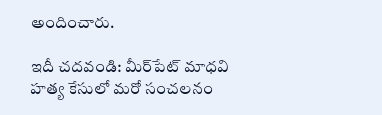అందించారు.

ఇదీ చదవండి: మీర్‌పేట్‌ మాధవి హత్య కేసులో మరో సంచలనం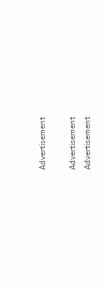Advertisement

Advertisement
Advertisement